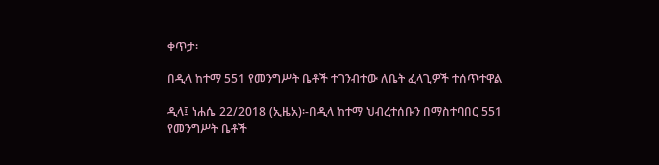ቀጥታ፡

በዲላ ከተማ 551 የመንግሥት ቤቶች ተገንብተው ለቤት ፈላጊዎች ተሰጥተዋል

ዲላ፤ ነሐሴ 22/2018 (ኢዜአ)፡-በዲላ ከተማ ህብረተሰቡን በማስተባበር 551 የመንግሥት ቤቶች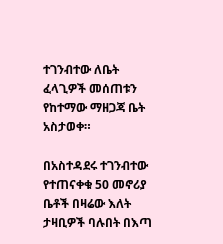ተገንብተው ለቤት ፈላጊዎች መሰጠቱን የከተማው ማዘጋጃ ቤት አስታወቀ።

በአስተዳደሩ ተገንብተው የተጠናቀቁ 50 መኖሪያ ቤቶች በዛሬው እለት ታዛቢዎች ባሉበት በእጣ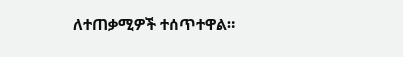ለተጠቃሚዎች ተሰጥተዋል።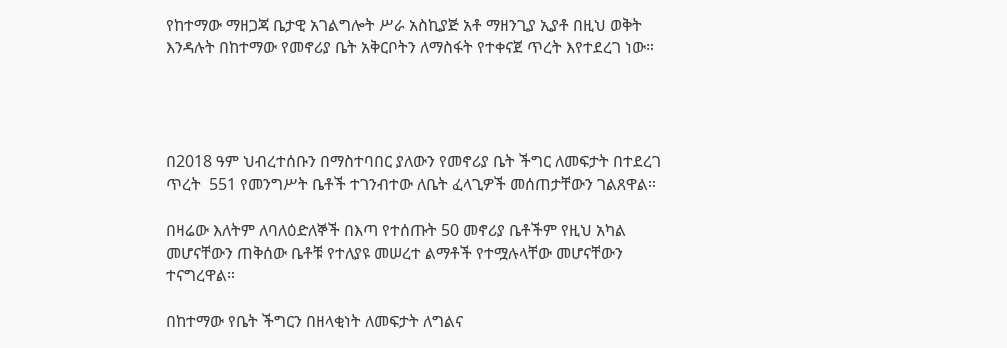የከተማው ማዘጋጃ ቤታዊ አገልግሎት ሥራ አስኪያጅ አቶ ማዘንጊያ ኢያቶ በዚህ ወቅት እንዳሉት በከተማው የመኖሪያ ቤት አቅርቦትን ለማስፋት የተቀናጀ ጥረት እየተደረገ ነው።




በ2018 ዓም ህብረተሰቡን በማስተባበር ያለውን የመኖሪያ ቤት ችግር ለመፍታት በተደረገ ጥረት  551 የመንግሥት ቤቶች ተገንብተው ለቤት ፈላጊዎች መሰጠታቸውን ገልጸዋል።

በዛሬው እለትም ለባለዕድለኞች በእጣ የተሰጡት 50 መኖሪያ ቤቶችም የዚህ አካል መሆናቸውን ጠቅሰው ቤቶቹ የተለያዩ መሠረተ ልማቶች የተሟሉላቸው መሆናቸውን ተናግረዋል።

በከተማው የቤት ችግርን በዘላቂነት ለመፍታት ለግልና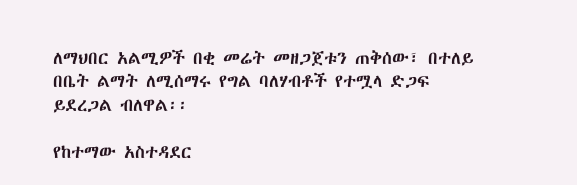ለማህበር አልሚዎች በቂ መሬት መዘጋጀቱን ጠቅሰው፣ በተለይ በቤት ልማት ለሚሰማሩ የግል ባለሃብቶች የተሟላ ድጋፍ ይደረጋል ብለዋል፡፡

የከተማው አስተዳደር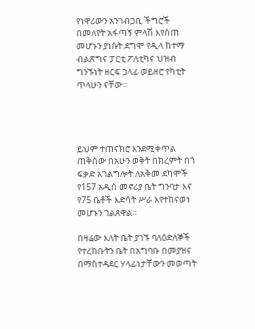የነዋሪውን አንገብጋቢ ችግሮች በመለየት አፋጣኝ ምላሽ እየሰጠ መሆኑን ያነሱት ደግሞ የዲላ ከተማ ብልጽግና ፓርቲ ፖለቲካና ህዝብ ግንኙነት ዘርፍ ኃላፊ ወይዘሮ የካቲት ጥላሁን ናቸው።




ይህም ተጠናክሮ እንደሚቀጥል ጠቅሰው በአሁን ወቅት በክረምት በጎ ፍቃድ አገልግሎት ለአቅመ ደካሞች የ157 አዲስ መኖሪያ ቤት ግንባታ እና የ75 ቤቶች እድሳት ሥራ እየተከናወነ መሆኑን ገልጸዋል።

በዛሬው እለት ቤት ያገኙ ባለዕድለኞች የተረከቡትን ቤት በአግባቡ በመያዝና በማስተዳደር ሃላፊነታቸውን መወጣት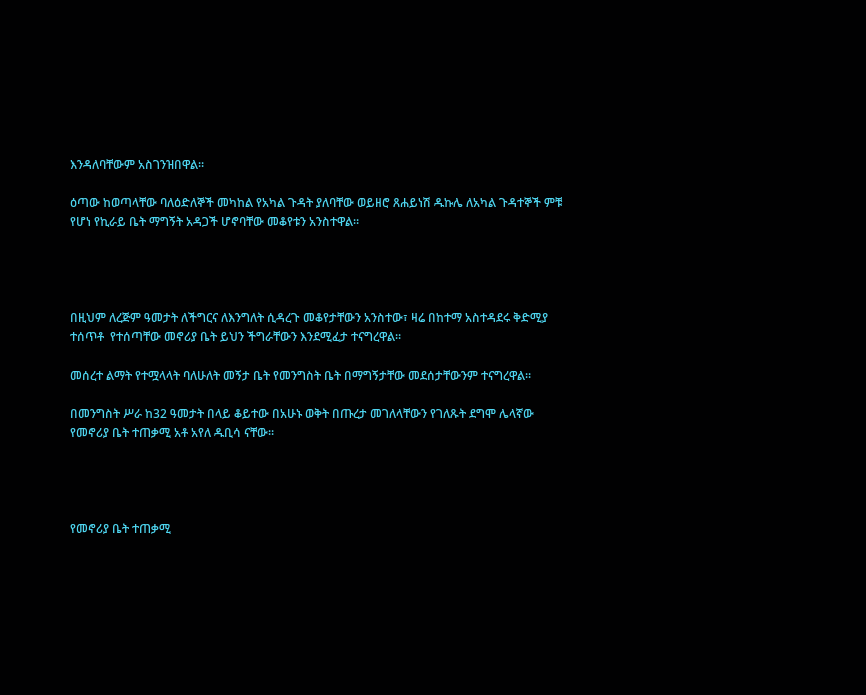እንዳለባቸውም አስገንዝበዋል።

ዕጣው ከወጣላቸው ባለዕድለኞች መካከል የአካል ጉዳት ያለባቸው ወይዘሮ ጸሐይነሽ ዱኩሌ ለአካል ጉዳተኞች ምቹ የሆነ የኪራይ ቤት ማግኝት አዳጋች ሆኖባቸው መቆየቱን አንስተዋል።




በዚህም ለረጅም ዓመታት ለችግርና ለእንግለት ሲዳረጉ መቆየታቸውን አንስተው፣ ዛሬ በከተማ አስተዳደሩ ቅድሚያ ተሰጥቶ  የተሰጣቸው መኖሪያ ቤት ይህን ችግራቸውን እንደሚፈታ ተናግረዋል።

መሰረተ ልማት የተሟላላት ባለሁለት መኝታ ቤት የመንግስት ቤት በማግኝታቸው መደሰታቸውንም ተናግረዋል።

በመንግስት ሥራ ከ32 ዓመታት በላይ ቆይተው በአሁኑ ወቅት በጡረታ መገለላቸውን የገለጹት ደግሞ ሌላኛው የመኖሪያ ቤት ተጠቃሚ አቶ አየለ ዱቢሳ ናቸው።




የመኖሪያ ቤት ተጠቃሚ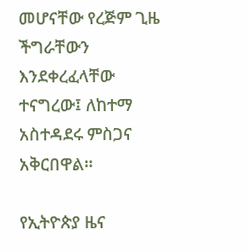መሆናቸው የረጅም ጊዜ ችግራቸውን እንደቀረፈላቸው ተናግረው፤ ለከተማ አስተዳደሩ ምስጋና አቅርበዋል።

የኢትዮጵያ ዜና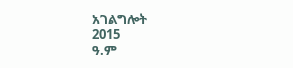አገልግሎት
2015
ዓ.ም